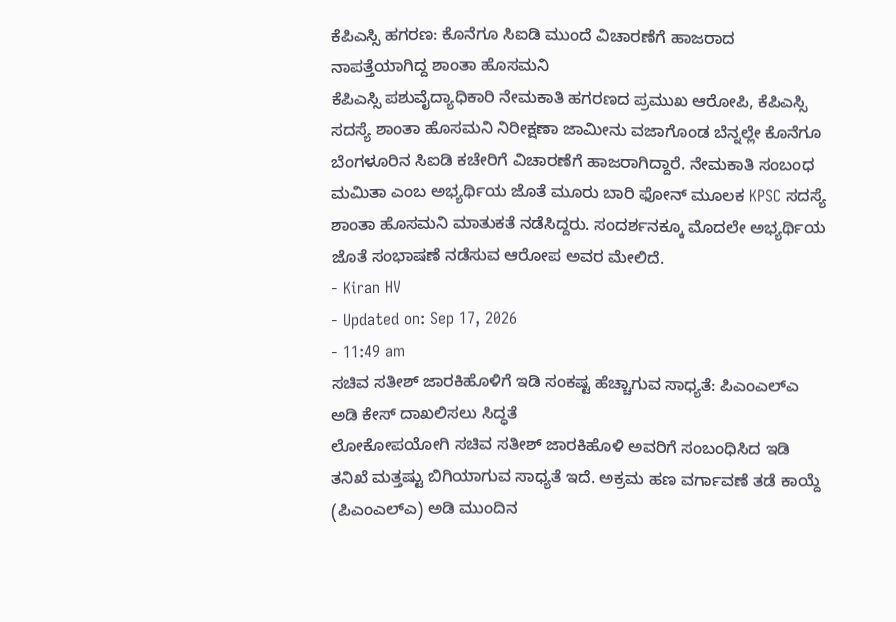ಕೆಪಿಎಸ್ಸಿ ಹಗರಣ: ಕೊನೆಗೂ ಸಿಐಡಿ ಮುಂದೆ ವಿಚಾರಣೆಗೆ ಹಾಜರಾದ ನಾಪತ್ತೆಯಾಗಿದ್ದ ಶಾಂತಾ ಹೊಸಮನಿ
ಕೆಪಿಎಸ್ಸಿ ಪಶುವೈದ್ಯಾಧಿಕಾರಿ ನೇಮಕಾತಿ ಹಗರಣದ ಪ್ರಮುಖ ಆರೋಪಿ, ಕೆಪಿಎಸ್ಸಿ ಸದಸ್ಯೆ ಶಾಂತಾ ಹೊಸಮನಿ ನಿರೀಕ್ಷಣಾ ಜಾಮೀನು ವಜಾಗೊಂಡ ಬೆನ್ನಲ್ಲೇ ಕೊನೆಗೂ ಬೆಂಗಳೂರಿನ ಸಿಐಡಿ ಕಚೇರಿಗೆ ವಿಚಾರಣೆಗೆ ಹಾಜರಾಗಿದ್ದಾರೆ. ನೇಮಕಾತಿ ಸಂಬಂಧ ಮಮಿತಾ ಎಂಬ ಅಭ್ಯರ್ಥಿಯ ಜೊತೆ ಮೂರು ಬಾರಿ ಫೋನ್ ಮೂಲಕ KPSC ಸದಸ್ಯೆ ಶಾಂತಾ ಹೊಸಮನಿ ಮಾತುಕತೆ ನಡೆಸಿದ್ದರು. ಸಂದರ್ಶನಕ್ಕೂ ಮೊದಲೇ ಅಭ್ಯರ್ಥಿಯ ಜೊತೆ ಸಂಭಾಷಣೆ ನಡೆಸುವ ಆರೋಪ ಅವರ ಮೇಲಿದೆ.
- Kiran HV
- Updated on: Sep 17, 2026
- 11:49 am
ಸಚಿವ ಸತೀಶ್ ಜಾರಕಿಹೊಳಿಗೆ ಇಡಿ ಸಂಕಷ್ಟ ಹೆಚ್ಚಾಗುವ ಸಾಧ್ಯತೆ: ಪಿಎಂಎಲ್ಎ ಅಡಿ ಕೇಸ್ ದಾಖಲಿಸಲು ಸಿದ್ಧತೆ
ಲೋಕೋಪಯೋಗಿ ಸಚಿವ ಸತೀಶ್ ಜಾರಕಿಹೊಳಿ ಅವರಿಗೆ ಸಂಬಂಧಿಸಿದ ಇಡಿ ತನಿಖೆ ಮತ್ತಷ್ಟು ಬಿಗಿಯಾಗುವ ಸಾಧ್ಯತೆ ಇದೆ. ಅಕ್ರಮ ಹಣ ವರ್ಗಾವಣೆ ತಡೆ ಕಾಯ್ದೆ (ಪಿಎಂಎಲ್ಎ) ಅಡಿ ಮುಂದಿನ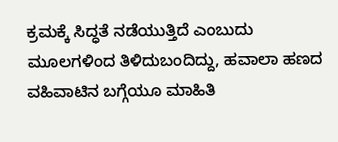ಕ್ರಮಕ್ಕೆ ಸಿದ್ಧತೆ ನಡೆಯುತ್ತಿದೆ ಎಂಬುದು ಮೂಲಗಳಿಂದ ತಿಳಿದುಬಂದಿದ್ದು, ಹವಾಲಾ ಹಣದ ವಹಿವಾಟಿನ ಬಗ್ಗೆಯೂ ಮಾಹಿತಿ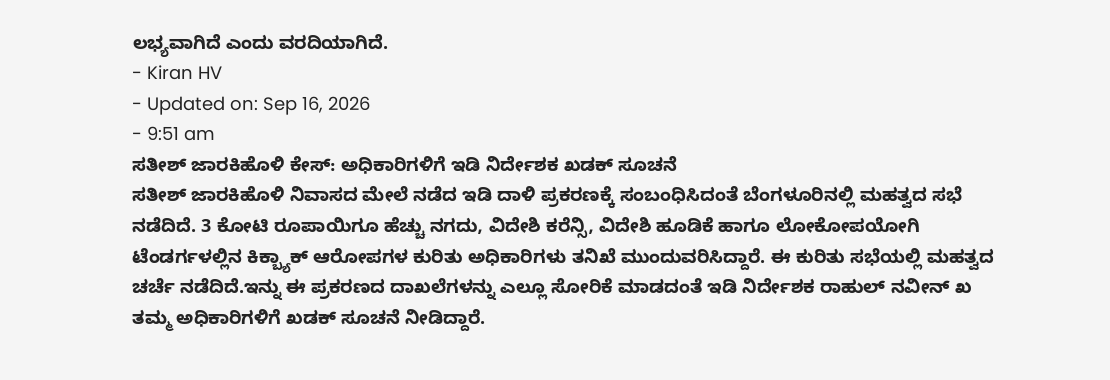ಲಭ್ಯವಾಗಿದೆ ಎಂದು ವರದಿಯಾಗಿದೆ.
- Kiran HV
- Updated on: Sep 16, 2026
- 9:51 am
ಸತೀಶ್ ಜಾರಕಿಹೊಳಿ ಕೇಸ್: ಅಧಿಕಾರಿಗಳಿಗೆ ಇಡಿ ನಿರ್ದೇಶಕ ಖಡಕ್ ಸೂಚನೆ
ಸತೀಶ್ ಜಾರಕಿಹೊಳಿ ನಿವಾಸದ ಮೇಲೆ ನಡೆದ ಇಡಿ ದಾಳಿ ಪ್ರಕರಣಕ್ಕೆ ಸಂಬಂಧಿಸಿದಂತೆ ಬೆಂಗಳೂರಿನಲ್ಲಿ ಮಹತ್ವದ ಸಭೆ ನಡೆದಿದೆ. 3 ಕೋಟಿ ರೂಪಾಯಿಗೂ ಹೆಚ್ಚು ನಗದು, ವಿದೇಶಿ ಕರೆನ್ಸಿ, ವಿದೇಶಿ ಹೂಡಿಕೆ ಹಾಗೂ ಲೋಕೋಪಯೋಗಿ ಟೆಂಡರ್ಗಳಲ್ಲಿನ ಕಿಕ್ಬ್ಯಾಕ್ ಆರೋಪಗಳ ಕುರಿತು ಅಧಿಕಾರಿಗಳು ತನಿಖೆ ಮುಂದುವರಿಸಿದ್ದಾರೆ. ಈ ಕುರಿತು ಸಭೆಯಲ್ಲಿ ಮಹತ್ವದ ಚರ್ಚೆ ನಡೆದಿದೆ.ಇನ್ನು ಈ ಪ್ರಕರಣದ ದಾಖಲೆಗಳನ್ನು ಎಲ್ಲೂ ಸೋರಿಕೆ ಮಾಡದಂತೆ ಇಡಿ ನಿರ್ದೇಶಕ ರಾಹುಲ್ ನವೀನ್ ಖ ತಮ್ಮ ಅಧಿಕಾರಿಗಳಿಗೆ ಖಡಕ್ ಸೂಚನೆ ನೀಡಿದ್ದಾರೆ.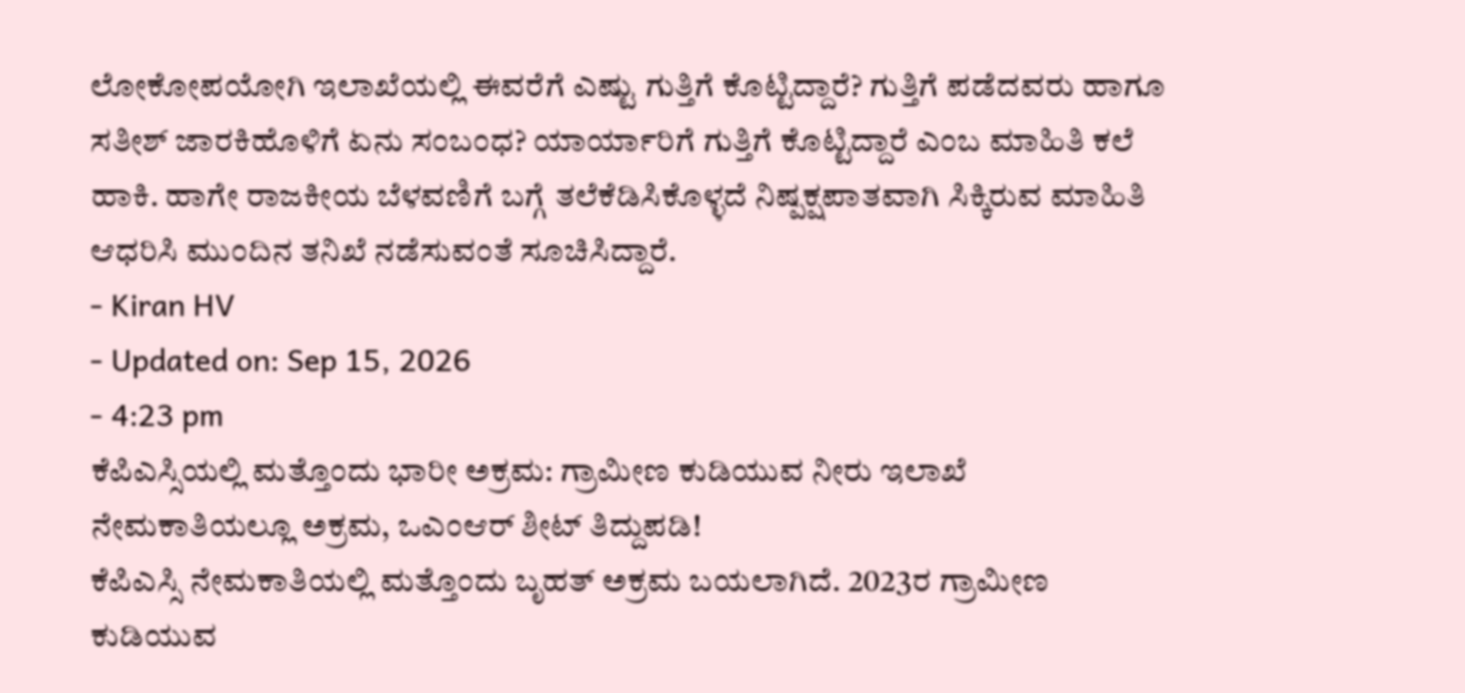ಲೋಕೋಪಯೋಗಿ ಇಲಾಖೆಯಲ್ಲಿ ಈವರೆಗೆ ಎಷ್ಟು ಗುತ್ತಿಗೆ ಕೊಟ್ಟಿದ್ದಾರೆ? ಗುತ್ತಿಗೆ ಪಡೆದವರು ಹಾಗೂ ಸತೀಶ್ ಜಾರಕಿಹೊಳಿಗೆ ಏನು ಸಂಬಂಧ? ಯಾರ್ಯಾರಿಗೆ ಗುತ್ತಿಗೆ ಕೊಟ್ಟಿದ್ದಾರೆ ಎಂಬ ಮಾಹಿತಿ ಕಲೆ ಹಾಕಿ. ಹಾಗೇ ರಾಜಕೀಯ ಬೆಳವಣಿಗೆ ಬಗ್ಗೆ ತಲೆಕೆಡಿಸಿಕೊಳ್ಳದೆ ನಿಷ್ಪಕ್ಷಪಾತವಾಗಿ ಸಿಕ್ಕಿರುವ ಮಾಹಿತಿ ಆಧರಿಸಿ ಮುಂದಿನ ತನಿಖೆ ನಡೆಸುವಂತೆ ಸೂಚಿಸಿದ್ದಾರೆ.
- Kiran HV
- Updated on: Sep 15, 2026
- 4:23 pm
ಕೆಪಿಎಸ್ಸಿಯಲ್ಲಿ ಮತ್ತೊಂದು ಭಾರೀ ಅಕ್ರಮ: ಗ್ರಾಮೀಣ ಕುಡಿಯುವ ನೀರು ಇಲಾಖೆ ನೇಮಕಾತಿಯಲ್ಲೂ ಅಕ್ರಮ, ಒಎಂಆರ್ ಶೀಟ್ ತಿದ್ದುಪಡಿ!
ಕೆಪಿಎಸ್ಸಿ ನೇಮಕಾತಿಯಲ್ಲಿ ಮತ್ತೊಂದು ಬೃಹತ್ ಅಕ್ರಮ ಬಯಲಾಗಿದೆ. 2023ರ ಗ್ರಾಮೀಣ ಕುಡಿಯುವ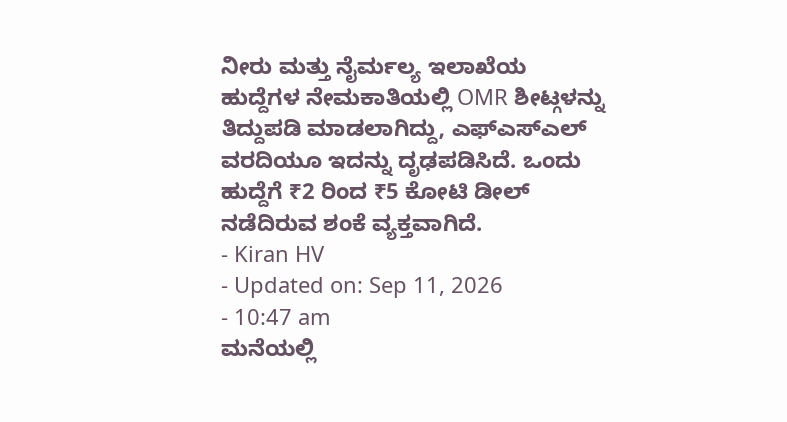ನೀರು ಮತ್ತು ನೈರ್ಮಲ್ಯ ಇಲಾಖೆಯ ಹುದ್ದೆಗಳ ನೇಮಕಾತಿಯಲ್ಲಿ OMR ಶೀಟ್ಗಳನ್ನು ತಿದ್ದುಪಡಿ ಮಾಡಲಾಗಿದ್ದು, ಎಫ್ಎಸ್ಎಲ್ ವರದಿಯೂ ಇದನ್ನು ದೃಢಪಡಿಸಿದೆ. ಒಂದು ಹುದ್ದೆಗೆ ₹2 ರಿಂದ ₹5 ಕೋಟಿ ಡೀಲ್ ನಡೆದಿರುವ ಶಂಕೆ ವ್ಯಕ್ತವಾಗಿದೆ.
- Kiran HV
- Updated on: Sep 11, 2026
- 10:47 am
ಮನೆಯಲ್ಲಿ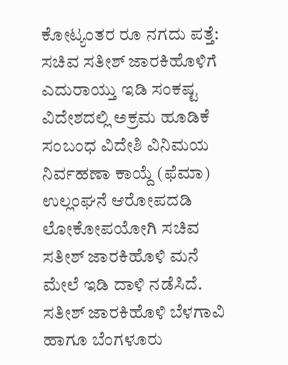ಕೋಟ್ಯಂತರ ರೂ ನಗದು ಪತ್ತೆ: ಸಚಿವ ಸತೀಶ್ ಜಾರಕಿಹೊಳಿಗೆ ಎದುರಾಯ್ತು ಇಡಿ ಸಂಕಷ್ಟ
ವಿದೇಶದಲ್ಲಿ ಅಕ್ರಮ ಹೂಡಿಕೆ ಸಂಬಂಧ ವಿದೇಶಿ ವಿನಿಮಯ ನಿರ್ವಹಣಾ ಕಾಯ್ದೆ (ಫೆಮಾ) ಉಲ್ಲಂಘನೆ ಆರೋಪದಡಿ ಲೋಕೋಪಯೋಗಿ ಸಚಿವ ಸತೀಶ್ ಜಾರಕಿಹೊಳಿ ಮನೆ ಮೇಲೆ ಇಡಿ ದಾಳಿ ನಡೆಸಿದೆ. ಸತೀಶ್ ಜಾರಕಿಹೊಳಿ ಬೆಳಗಾವಿ ಹಾಗೂ ಬೆಂಗಳೂರು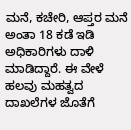ಮನೆ, ಕಚೇರಿ, ಆಪ್ತರ ಮನೆ ಅಂತಾ 18 ಕಡೆ ಇಡಿ ಅಧಿಕಾರಿಗಳು ದಾಳಿ ಮಾಡಿದ್ದಾರೆ. ಈ ವೇಳೆ ಹಲವು ಮಹತ್ವದ ದಾಖಲೆಗಳ ಜೊತೆಗೆ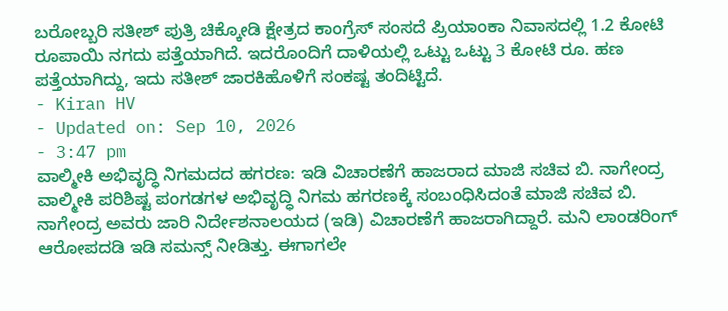ಬರೋಬ್ಬರಿ ಸತೀಶ್ ಪುತ್ರಿ ಚಿಕ್ಕೋಡಿ ಕ್ಷೇತ್ರದ ಕಾಂಗ್ರೆಸ್ ಸಂಸದೆ ಪ್ರಿಯಾಂಕಾ ನಿವಾಸದಲ್ಲಿ 1.2 ಕೋಟಿ ರೂಪಾಯಿ ನಗದು ಪತ್ತೆಯಾಗಿದೆ. ಇದರೊಂದಿಗೆ ದಾಳಿಯಲ್ಲಿ ಒಟ್ಟು ಒಟ್ಟು 3 ಕೋಟಿ ರೂ. ಹಣ ಪತ್ತೆಯಾಗಿದ್ದು, ಇದು ಸತೀಶ್ ಜಾರಕಿಹೊಳಿಗೆ ಸಂಕಷ್ಟ ತಂದಿಟ್ಟಿದೆ.
- Kiran HV
- Updated on: Sep 10, 2026
- 3:47 pm
ವಾಲ್ಮೀಕಿ ಅಭಿವೃದ್ಧಿ ನಿಗಮದದ ಹಗರಣ: ಇಡಿ ವಿಚಾರಣೆಗೆ ಹಾಜರಾದ ಮಾಜಿ ಸಚಿವ ಬಿ. ನಾಗೇಂದ್ರ
ವಾಲ್ಮೀಕಿ ಪರಿಶಿಷ್ಟ ಪಂಗಡಗಳ ಅಭಿವೃದ್ಧಿ ನಿಗಮ ಹಗರಣಕ್ಕೆ ಸಂಬಂಧಿಸಿದಂತೆ ಮಾಜಿ ಸಚಿವ ಬಿ. ನಾಗೇಂದ್ರ ಅವರು ಜಾರಿ ನಿರ್ದೇಶನಾಲಯದ (ಇಡಿ) ವಿಚಾರಣೆಗೆ ಹಾಜರಾಗಿದ್ದಾರೆ. ಮನಿ ಲಾಂಡರಿಂಗ್ ಆರೋಪದಡಿ ಇಡಿ ಸಮನ್ಸ್ ನೀಡಿತ್ತು. ಈಗಾಗಲೇ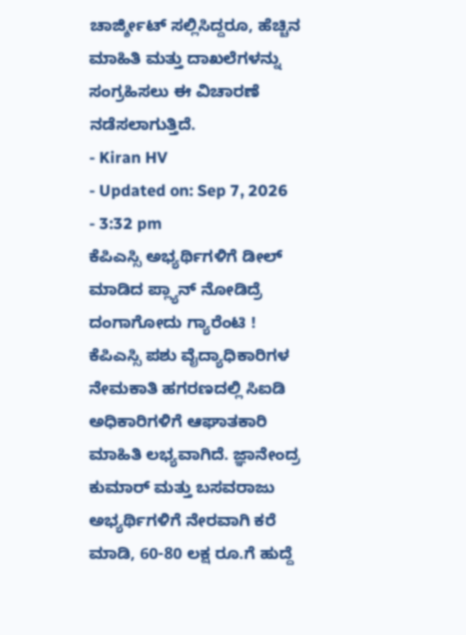ಚಾರ್ಜ್ಶೀಟ್ ಸಲ್ಲಿಸಿದ್ದರೂ, ಹೆಚ್ಚಿನ ಮಾಹಿತಿ ಮತ್ತು ದಾಖಲೆಗಳನ್ನು ಸಂಗ್ರಹಿಸಲು ಈ ವಿಚಾರಣೆ ನಡೆಸಲಾಗುತ್ತಿದೆ.
- Kiran HV
- Updated on: Sep 7, 2026
- 3:32 pm
ಕೆಪಿಎಸ್ಸಿ ಅಭ್ಯರ್ಥಿಗಳಿಗೆ ಡೀಲ್ ಮಾಡಿದ ಪ್ಲ್ಯಾನ್ ನೋಡಿದ್ರೆ ದಂಗಾಗೋದು ಗ್ಯಾರೆಂಟಿ !
ಕೆಪಿಎಸ್ಸಿ ಪಶು ವೈದ್ಯಾಧಿಕಾರಿಗಳ ನೇಮಕಾತಿ ಹಗರಣದಲ್ಲಿ ಸಿಐಡಿ ಅಧಿಕಾರಿಗಳಿಗೆ ಆಘಾತಕಾರಿ ಮಾಹಿತಿ ಲಭ್ಯವಾಗಿದೆ. ಜ್ಞಾನೇಂದ್ರ ಕುಮಾರ್ ಮತ್ತು ಬಸವರಾಜು ಅಭ್ಯರ್ಥಿಗಳಿಗೆ ನೇರವಾಗಿ ಕರೆ ಮಾಡಿ, 60-80 ಲಕ್ಷ ರೂ.ಗೆ ಹುದ್ದೆ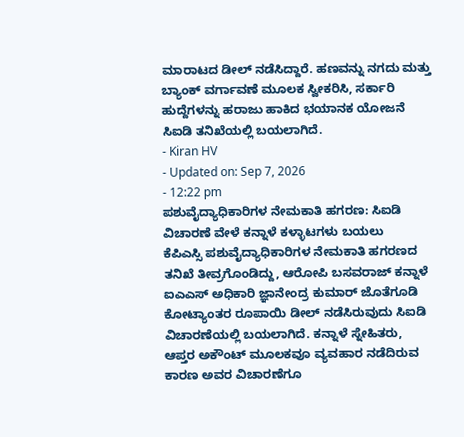ಮಾರಾಟದ ಡೀಲ್ ನಡೆಸಿದ್ದಾರೆ. ಹಣವನ್ನು ನಗದು ಮತ್ತು ಬ್ಯಾಂಕ್ ವರ್ಗಾವಣೆ ಮೂಲಕ ಸ್ವೀಕರಿಸಿ, ಸರ್ಕಾರಿ ಹುದ್ದೆಗಳನ್ನು ಹರಾಜು ಹಾಕಿದ ಭಯಾನಕ ಯೋಜನೆ ಸಿಐಡಿ ತನಿಖೆಯಲ್ಲಿ ಬಯಲಾಗಿದೆ.
- Kiran HV
- Updated on: Sep 7, 2026
- 12:22 pm
ಪಶುವೈದ್ಯಾಧಿಕಾರಿಗಳ ನೇಮಕಾತಿ ಹಗರಣ: ಸಿಐಡಿ ವಿಚಾರಣೆ ವೇಳೆ ಕನ್ನಾಳೆ ಕಳ್ಳಾಟಗಳು ಬಯಲು
ಕೆಪಿಎಸ್ಸಿ ಪಶುವೈದ್ಯಾಧಿಕಾರಿಗಳ ನೇಮಕಾತಿ ಹಗರಣದ ತನಿಖೆ ತೀವ್ರಗೊಂಡಿದ್ದು, ಆರೋಪಿ ಬಸವರಾಜ್ ಕನ್ನಾಳೆ ಐಎಎಸ್ ಅಧಿಕಾರಿ ಜ್ಞಾನೇಂದ್ರ ಕುಮಾರ್ ಜೊತೆಗೂಡಿ ಕೋಟ್ಯಾಂತರ ರೂಪಾಯಿ ಡೀಲ್ ನಡೆಸಿರುವುದು ಸಿಐಡಿ ವಿಚಾರಣೆಯಲ್ಲಿ ಬಯಲಾಗಿದೆ. ಕನ್ನಾಳೆ ಸ್ನೇಹಿತರು, ಆಪ್ತರ ಅಕೌಂಟ್ ಮೂಲಕವೂ ವ್ಯವಹಾರ ನಡೆದಿರುವ ಕಾರಣ ಅವರ ವಿಚಾರಣೆಗೂ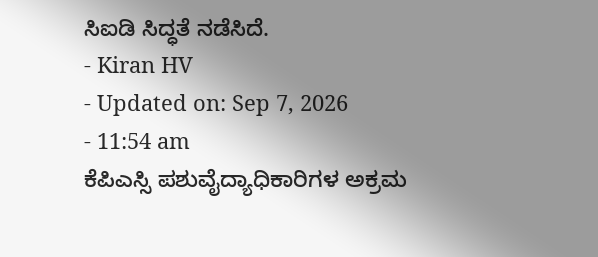ಸಿಐಡಿ ಸಿದ್ಧತೆ ನಡೆಸಿದೆ.
- Kiran HV
- Updated on: Sep 7, 2026
- 11:54 am
ಕೆಪಿಎಸ್ಸಿ ಪಶುವೈದ್ಯಾಧಿಕಾರಿಗಳ ಅಕ್ರಮ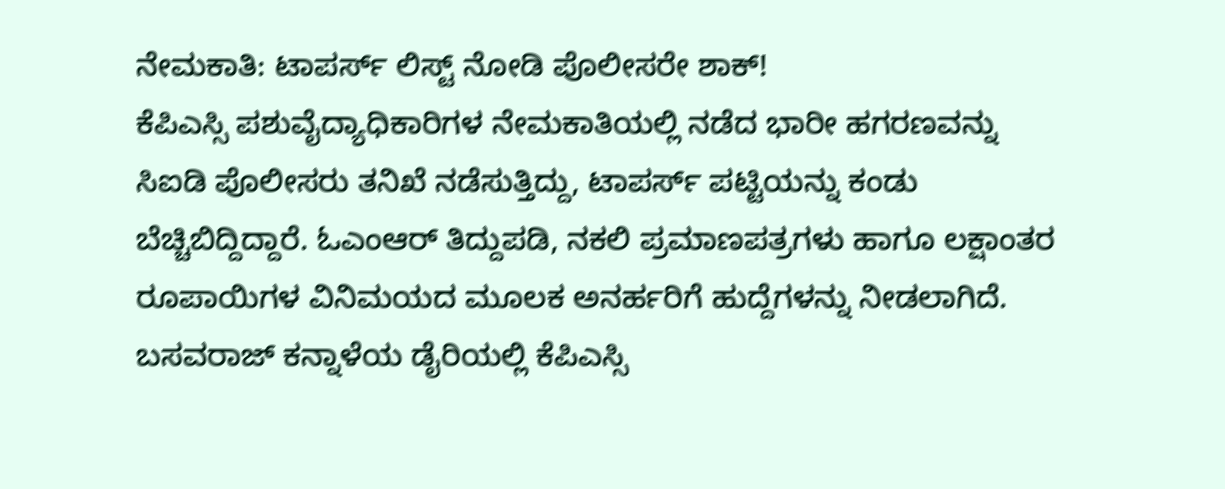ನೇಮಕಾತಿ: ಟಾಪರ್ಸ್ ಲಿಸ್ಟ್ ನೋಡಿ ಪೊಲೀಸರೇ ಶಾಕ್!
ಕೆಪಿಎಸ್ಸಿ ಪಶುವೈದ್ಯಾಧಿಕಾರಿಗಳ ನೇಮಕಾತಿಯಲ್ಲಿ ನಡೆದ ಭಾರೀ ಹಗರಣವನ್ನು ಸಿಐಡಿ ಪೊಲೀಸರು ತನಿಖೆ ನಡೆಸುತ್ತಿದ್ದು, ಟಾಪರ್ಸ್ ಪಟ್ಟಿಯನ್ನು ಕಂಡು ಬೆಚ್ಚಿಬಿದ್ದಿದ್ದಾರೆ. ಓಎಂಆರ್ ತಿದ್ದುಪಡಿ, ನಕಲಿ ಪ್ರಮಾಣಪತ್ರಗಳು ಹಾಗೂ ಲಕ್ಷಾಂತರ ರೂಪಾಯಿಗಳ ವಿನಿಮಯದ ಮೂಲಕ ಅನರ್ಹರಿಗೆ ಹುದ್ದೆಗಳನ್ನು ನೀಡಲಾಗಿದೆ. ಬಸವರಾಜ್ ಕನ್ನಾಳೆಯ ಡೈರಿಯಲ್ಲಿ ಕೆಪಿಎಸ್ಸಿ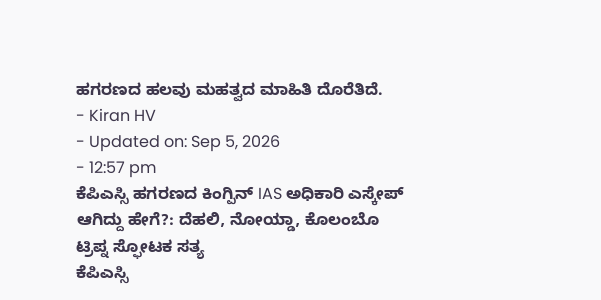ಹಗರಣದ ಹಲವು ಮಹತ್ವದ ಮಾಹಿತಿ ದೊರೆತಿದೆ.
- Kiran HV
- Updated on: Sep 5, 2026
- 12:57 pm
ಕೆಪಿಎಸ್ಸಿ ಹಗರಣದ ಕಿಂಗ್ಪಿನ್ IAS ಅಧಿಕಾರಿ ಎಸ್ಕೇಪ್ ಆಗಿದ್ದು ಹೇಗೆ?: ದೆಹಲಿ, ನೋಯ್ಡಾ, ಕೊಲಂಬೊ ಟ್ರಿಪ್ನ ಸ್ಫೋಟಕ ಸತ್ಯ
ಕೆಪಿಎಸ್ಸಿ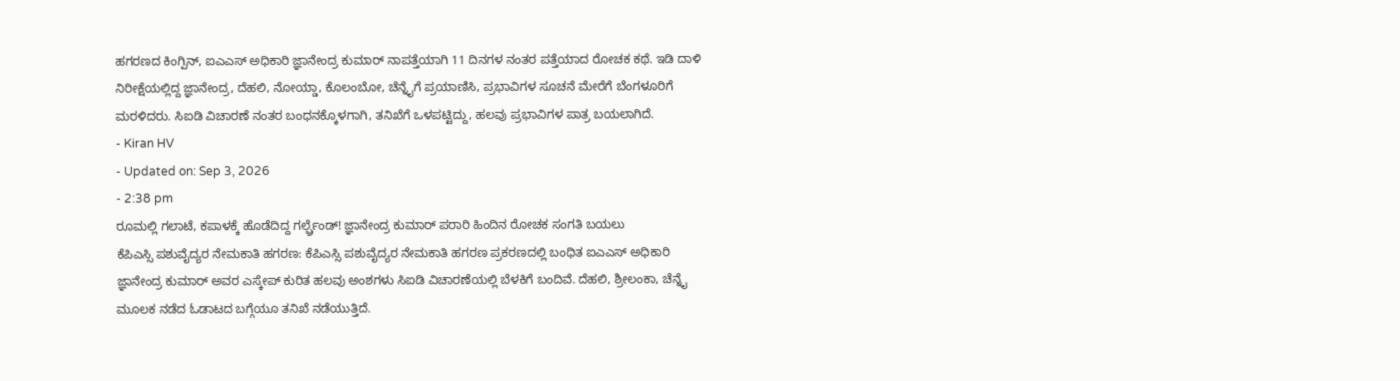ಹಗರಣದ ಕಿಂಗ್ಪಿನ್, ಐಎಎಸ್ ಅಧಿಕಾರಿ ಜ್ಞಾನೇಂದ್ರ ಕುಮಾರ್ ನಾಪತ್ತೆಯಾಗಿ 11 ದಿನಗಳ ನಂತರ ಪತ್ತೆಯಾದ ರೋಚಕ ಕಥೆ. ಇಡಿ ದಾಳಿ ನಿರೀಕ್ಷೆಯಲ್ಲಿದ್ದ ಜ್ಞಾನೇಂದ್ರ, ದೆಹಲಿ, ನೋಯ್ಡಾ, ಕೊಲಂಬೋ, ಚೆನ್ನೈಗೆ ಪ್ರಯಾಣಿಸಿ, ಪ್ರಭಾವಿಗಳ ಸೂಚನೆ ಮೇರೆಗೆ ಬೆಂಗಳೂರಿಗೆ ಮರಳಿದರು. ಸಿಐಡಿ ವಿಚಾರಣೆ ನಂತರ ಬಂಧನಕ್ಕೊಳಗಾಗಿ, ತನಿಖೆಗೆ ಒಳಪಟ್ಟಿದ್ದು, ಹಲವು ಪ್ರಭಾವಿಗಳ ಪಾತ್ರ ಬಯಲಾಗಿದೆ.
- Kiran HV
- Updated on: Sep 3, 2026
- 2:38 pm
ರೂಮಲ್ಲಿ ಗಲಾಟೆ, ಕಪಾಳಕ್ಕೆ ಹೊಡೆದಿದ್ದ ಗರ್ಲ್ಫ್ರೆಂಡ್! ಜ್ಞಾನೇಂದ್ರ ಕುಮಾರ್ ಪರಾರಿ ಹಿಂದಿನ ರೋಚಕ ಸಂಗತಿ ಬಯಲು
ಕೆಪಿಎಸ್ಸಿ ಪಶುವೈದ್ಯರ ನೇಮಕಾತಿ ಹಗರಣ: ಕೆಪಿಎಸ್ಸಿ ಪಶುವೈದ್ಯರ ನೇಮಕಾತಿ ಹಗರಣ ಪ್ರಕರಣದಲ್ಲಿ ಬಂಧಿತ ಐಎಎಸ್ ಅಧಿಕಾರಿ ಜ್ಞಾನೇಂದ್ರ ಕುಮಾರ್ ಅವರ ಎಸ್ಕೇಪ್ ಕುರಿತ ಹಲವು ಅಂಶಗಳು ಸಿಐಡಿ ವಿಚಾರಣೆಯಲ್ಲಿ ಬೆಳಕಿಗೆ ಬಂದಿವೆ. ದೆಹಲಿ, ಶ್ರೀಲಂಕಾ, ಚೆನ್ನೈ ಮೂಲಕ ನಡೆದ ಓಡಾಟದ ಬಗ್ಗೆಯೂ ತನಿಖೆ ನಡೆಯುತ್ತಿದೆ.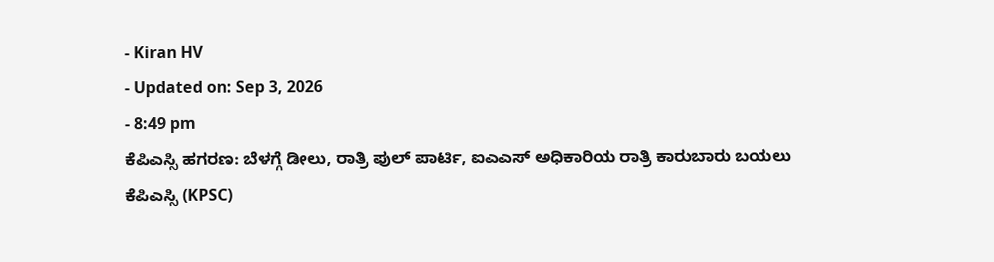- Kiran HV
- Updated on: Sep 3, 2026
- 8:49 pm
ಕೆಪಿಎಸ್ಸಿ ಹಗರಣ: ಬೆಳಗ್ಗೆ ಡೀಲು, ರಾತ್ರಿ ಪುಲ್ ಪಾರ್ಟಿ, ಐಎಎಸ್ ಅಧಿಕಾರಿಯ ರಾತ್ರಿ ಕಾರುಬಾರು ಬಯಲು
ಕೆಪಿಎಸ್ಸಿ (KPSC)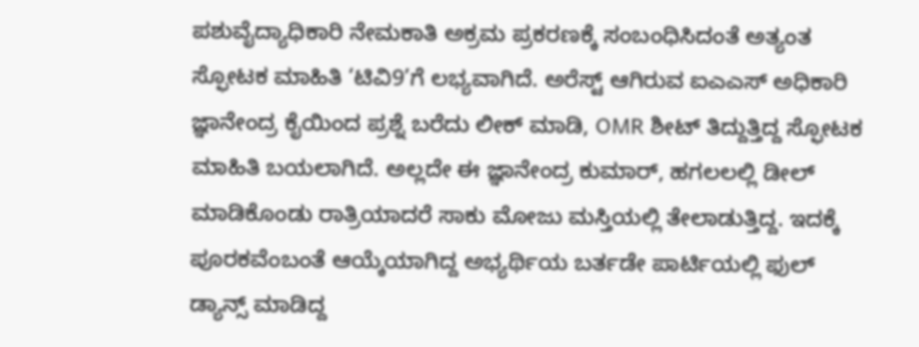ಪಶುವೈದ್ಯಾಧಿಕಾರಿ ನೇಮಕಾತಿ ಅಕ್ರಮ ಪ್ರಕರಣಕ್ಕೆ ಸಂಬಂಧಿಸಿದಂತೆ ಅತ್ಯಂತ ಸ್ಫೋಟಕ ಮಾಹಿತಿ ‘ಟಿವಿ9’ಗೆ ಲಭ್ಯವಾಗಿದೆ. ಅರೆಸ್ಟ್ ಆಗಿರುವ ಐಎಎಸ್ ಅಧಿಕಾರಿ ಜ್ಞಾನೇಂದ್ರ ಕೈಯಿಂದ ಪ್ರಶ್ನೆ ಬರೆದು ಲೀಕ್ ಮಾಡಿ, OMR ಶೀಟ್ ತಿದ್ದುತ್ತಿದ್ದ ಸ್ಫೋಟಕ ಮಾಹಿತಿ ಬಯಲಾಗಿದೆ. ಅಲ್ಲದೇ ಈ ಜ್ಞಾನೇಂದ್ರ ಕುಮಾರ್, ಹಗಲಲಲ್ಲಿ ಡೀಲ್ ಮಾಡಿಕೊಂಡು ರಾತ್ರಿಯಾದರೆ ಸಾಕು ಮೋಜು ಮಸ್ತಿಯಲ್ಲಿ ತೇಲಾಡುತ್ತಿದ್ದ. ಇದಕ್ಕೆ ಪೂರಕವೆಂಬಂತೆ ಆಯ್ಕೆಯಾಗಿದ್ದ ಅಭ್ಯರ್ಥಿಯ ಬರ್ತಡೇ ಪಾರ್ಟಿಯಲ್ಲಿ ಫುಲ್ ಡ್ಯಾನ್ಸ್ ಮಾಡಿದ್ದ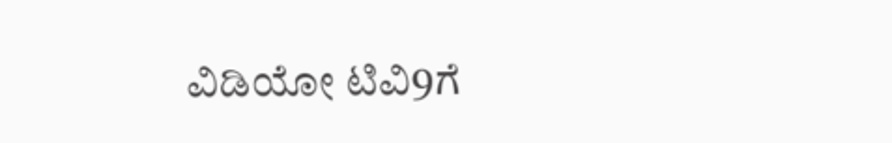ವಿಡಿಯೋ ಟಿವಿ9ಗೆ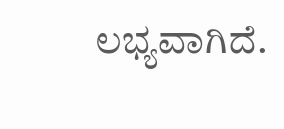ಲಭ್ಯವಾಗಿದೆ.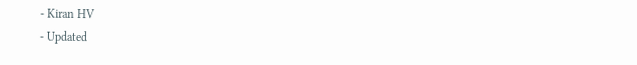- Kiran HV
- Updated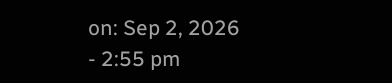on: Sep 2, 2026
- 2:55 pm